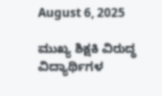August 6, 2025

ಮುಖ್ಯ ಶಿಕ್ಷಕಿ ವಿರುದ್ಧ ವಿದ್ಯಾರ್ಥಿಗಳ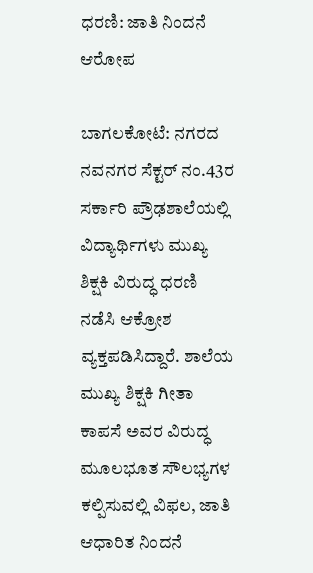ಧರಣಿ: ಜಾತಿ ನಿಂದನೆ ಆರೋಪ

ಬಾಗಲಕೋಟೆ: ನಗರದ ನವನಗರ ಸೆಕ್ಟರ್ ನಂ.43ರ ಸರ್ಕಾರಿ ಪ್ರೌಢಶಾಲೆಯಲ್ಲಿ ವಿದ್ಯಾರ್ಥಿಗಳು ಮುಖ್ಯ ಶಿಕ್ಷಕಿ ವಿರುದ್ಧ ಧರಣಿ ನಡೆಸಿ ಆಕ್ರೋಶ ವ್ಯಕ್ತಪಡಿಸಿದ್ದಾರೆ. ಶಾಲೆಯ ಮುಖ್ಯ ಶಿಕ್ಷಕಿ ಗೀತಾ ಕಾಪಸೆ ಅವರ ವಿರುದ್ಧ ಮೂಲಭೂತ ಸೌಲಭ್ಯಗಳ  ಕಲ್ಪಿಸುವಲ್ಲಿ ವಿಫಲ, ಜಾತಿ ಆಧಾರಿತ ನಿಂದನೆ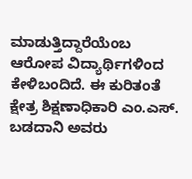ಮಾಡುತ್ತಿದ್ದಾರೆಯೆಂಬ ಆರೋಪ ವಿದ್ಯಾರ್ಥಿಗಳಿಂದ ಕೇಳಿಬಂದಿದೆ. ಈ ಕುರಿತಂತೆ ಕ್ಷೇತ್ರ ಶಿಕ್ಷಣಾಧಿಕಾರಿ ಎಂ.ಎಸ್. ಬಡದಾನಿ ಅವರು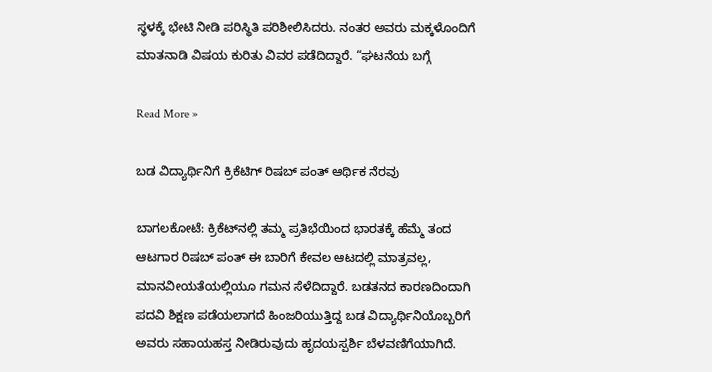ಸ್ಥಳಕ್ಕೆ ಭೇಟಿ ನೀಡಿ ಪರಿಸ್ಥಿತಿ ಪರಿಶೀಲಿಸಿದರು. ನಂತರ ಅವರು ಮಕ್ಕಳೊಂದಿಗೆ ಮಾತನಾಡಿ ವಿಷಯ ಕುರಿತು ವಿವರ ಪಡೆದಿದ್ದಾರೆ. “ಘಟನೆಯ ಬಗ್ಗೆ

Read More »

ಬಡ ವಿದ್ಯಾರ್ಥಿನಿಗೆ ಕ್ರಿಕೆಟಿಗ್ ರಿಷಬ್ ಪಂತ್ ಆರ್ಥಿಕ ನೆರವು

ಬಾಗಲಕೋಟೆ: ಕ್ರಿಕೆಟ್‌ನಲ್ಲಿ ತಮ್ಮ ಪ್ರತಿಭೆಯಿಂದ ಭಾರತಕ್ಕೆ ಹೆಮ್ಮೆ ತಂದ ಆಟಗಾರ ರಿಷಬ್ ಪಂತ್ ಈ ಬಾರಿಗೆ ಕೇವಲ ಆಟದಲ್ಲಿ ಮಾತ್ರವಲ್ಲ, ಮಾನವೀಯತೆಯಲ್ಲಿಯೂ ಗಮನ ಸೆಳೆದಿದ್ದಾರೆ. ಬಡತನದ ಕಾರಣದಿಂದಾಗಿ ಪದವಿ ಶಿಕ್ಷಣ ಪಡೆಯಲಾಗದೆ ಹಿಂಜರಿಯುತ್ತಿದ್ದ ಬಡ ವಿದ್ಯಾರ್ಥಿನಿಯೊಬ್ಬರಿಗೆ ಅವರು ಸಹಾಯಹಸ್ತ ನೀಡಿರುವುದು ಹೃದಯಸ್ಪರ್ಶಿ ಬೆಳವಣಿಗೆಯಾಗಿದೆ.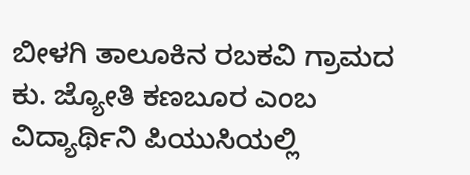ಬೀಳಗಿ ತಾಲೂಕಿನ ರಬಕವಿ ಗ್ರಾಮದ ಕು. ಜ್ಯೋತಿ ಕಣಬೂರ ಎಂಬ ವಿದ್ಯಾರ್ಥಿನಿ ಪಿಯುಸಿಯಲ್ಲಿ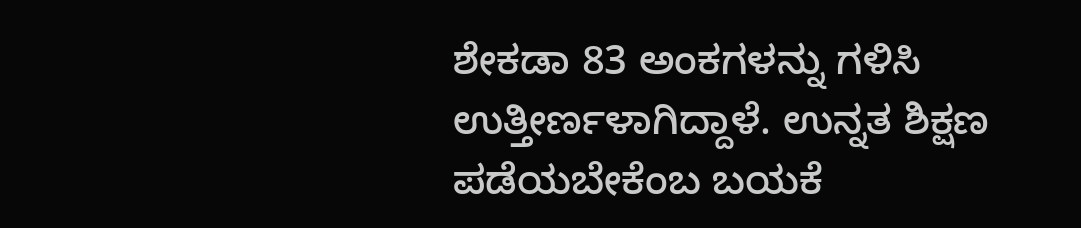ಶೇಕಡಾ 83 ಅಂಕಗಳನ್ನು ಗಳಿಸಿ ಉತ್ತೀರ್ಣಳಾಗಿದ್ದಾಳೆ. ಉನ್ನತ ಶಿಕ್ಷಣ ಪಡೆಯಬೇಕೆಂಬ ಬಯಕೆ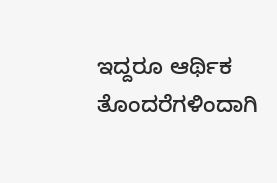ಇದ್ದರೂ ಆರ್ಥಿಕ ತೊಂದರೆಗಳಿಂದಾಗಿ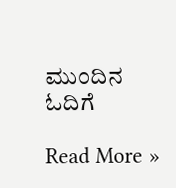ಮುಂದಿನ ಓದಿಗೆ

Read More »